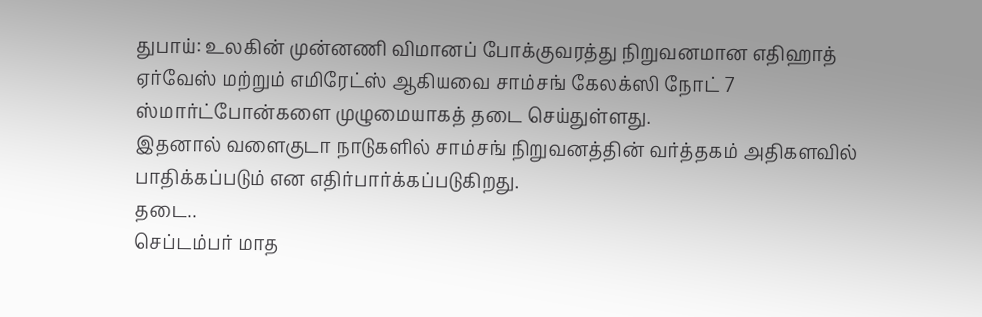துபாய்: உலகின் முன்னணி விமானப் போக்குவரத்து நிறுவனமான எதிஹாத் ஏர்வேஸ் மற்றும் எமிரேட்ஸ் ஆகியவை சாம்சங் கேலக்ஸி நோட் 7 ஸ்மார்ட்போன்களை முழுமையாகத் தடை செய்துள்ளது.
இதனால் வளைகுடா நாடுகளில் சாம்சங் நிறுவனத்தின் வர்த்தகம் அதிகளவில் பாதிக்கப்படும் என எதிர்பார்க்கப்படுகிறது.
தடை..
செப்டம்பர் மாத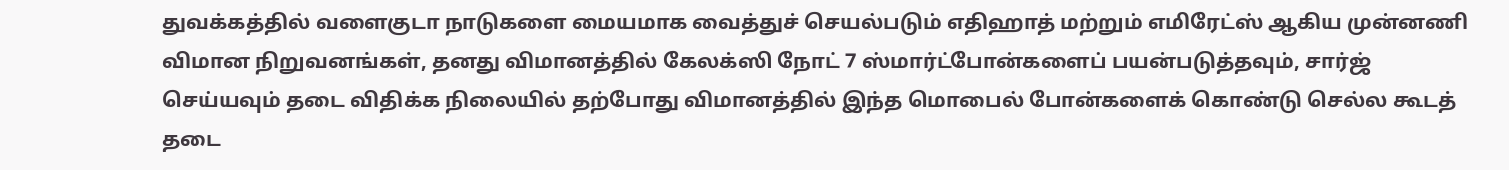துவக்கத்தில் வளைகுடா நாடுகளை மையமாக வைத்துச் செயல்படும் எதிஹாத் மற்றும் எமிரேட்ஸ் ஆகிய முன்னணி விமான நிறுவனங்கள், தனது விமானத்தில் கேலக்ஸி நோட் 7 ஸ்மார்ட்போன்களைப் பயன்படுத்தவும், சார்ஜ் செய்யவும் தடை விதிக்க நிலையில் தற்போது விமானத்தில் இந்த மொபைல் போன்களைக் கொண்டு செல்ல கூடத் தடை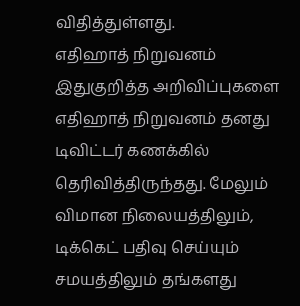விதித்துள்ளது.
எதிஹாத் நிறுவனம்
இதுகுறித்த அறிவிப்புகளை எதிஹாத் நிறுவனம் தனது டிவிட்டர் கணக்கில் தெரிவித்திருந்தது. மேலும் விமான நிலையத்திலும், டிக்கெட் பதிவு செய்யும் சமயத்திலும் தங்களது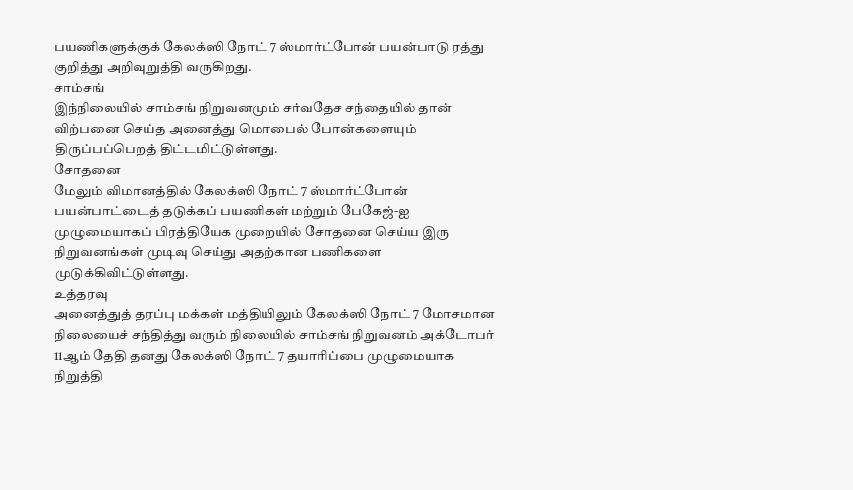பயணிகளுக்குக் கேலக்ஸி நோட் 7 ஸ்மார்ட்போன் பயன்பாடு ரத்து குறித்து அறிவுறுத்தி வருகிறது.
சாம்சங்
இந்நிலையில் சாம்சங் நிறுவனமும் சர்வதேச சந்தையில் தான் விற்பனை செய்த அனைத்து மொபைல் போன்களையும் திருப்பப்பெறத் திட்டமிட்டுள்ளது.
சோதனை
மேலும் விமானத்தில் கேலக்ஸி நோட் 7 ஸ்மார்ட்போன் பயன்பாட்டைத் தடுக்கப் பயணிகள் மற்றும் பேகேஜ்-ஐ முழுமையாகப் பிரத்தியேக முறையில் சோதனை செய்ய இரு நிறுவனங்கள் முடிவு செய்து அதற்கான பணிகளை முடுக்கிவிட்டுள்ளது.
உத்தரவு
அனைத்துத் தரப்பு மக்கள் மத்தியிலும் கேலக்ஸி நோட் 7 மோசமான நிலையைச் சந்தித்து வரும் நிலையில் சாம்சங் நிறுவனம் அக்டோபர் 11ஆம் தேதி தனது கேலக்ஸி நோட் 7 தயாரிப்பை முழுமையாக நிறுத்தி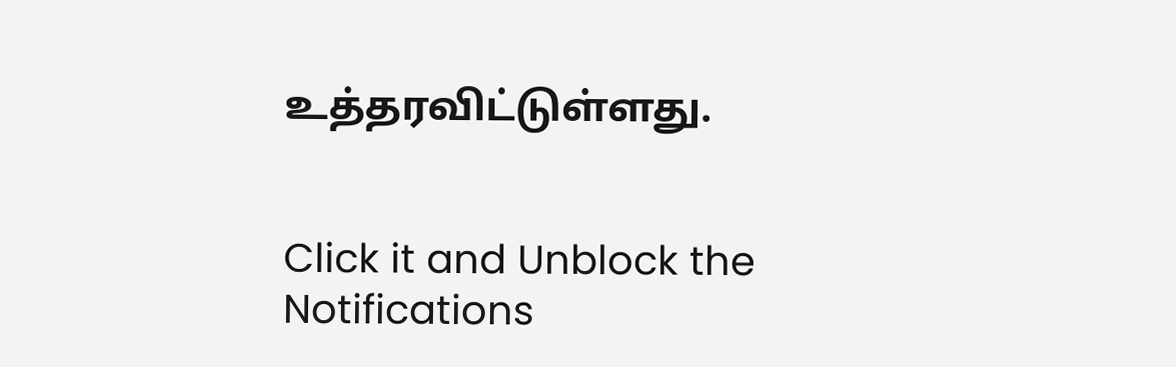உத்தரவிட்டுள்ளது.


Click it and Unblock the Notifications